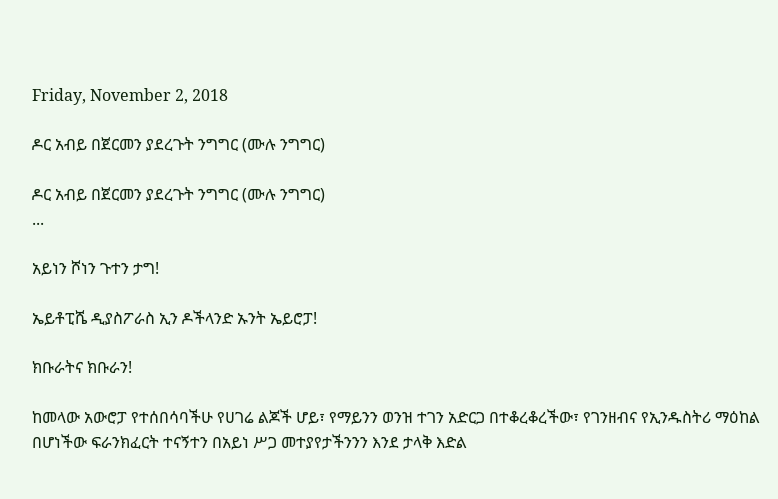Friday, November 2, 2018

ዶር አብይ በጀርመን ያደረጉት ንግግር (ሙሉ ንግግር)

ዶር አብይ በጀርመን ያደረጉት ንግግር (ሙሉ ንግግር)
...

አይነን ሾነን ጉተን ታግ!

ኤይቶፒሼ ዲያስፖራስ ኢን ዶችላንድ ኡንት ኤይሮፓ!

ክቡራትና ክቡራን!

ከመላው አውሮፓ የተሰበሳባችሁ የሀገሬ ልጆች ሆይ፣ የማይንን ወንዝ ተገን አድርጋ በተቆረቆረችው፣ የገንዘብና የኢንዱስትሪ ማዕከል በሆነችው ፍራንክፈርት ተናኝተን በአይነ ሥጋ መተያየታችንንን እንደ ታላቅ እድል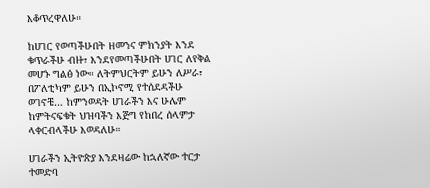እቆጥረዋለሁ።

ከሀገር የወጣችሁበት ዘመንና ምክንያት እንደ ቁጥራችሁ ብዙ፣ እንደየመጣችሁበት ሀገር ለየቅል መሆኑ ግልፅ ነው። ለትምህርትም ይሁን ለሥራ፣ በፖለቲካም ይሁን በኢኮኖሚ የተሰደዳችሁ ወገኖቼ… ከምንወዳት ሀገራችን እና ሁሌም ከምትናፍቁት ህዝባችን እጅግ የከበረ ሰላምታ ላቀርብላችሁ እወዳለሁ።

ሀገራችን ኢትዮጵያ እንደዛሬው ከኋለኛው ተርታ ተመድባ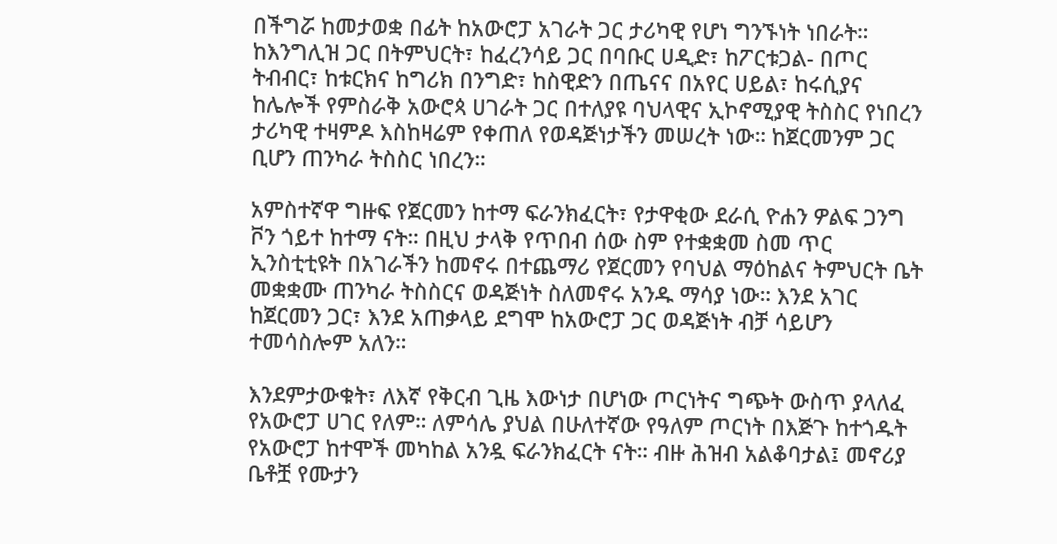በችግሯ ከመታወቋ በፊት ከአውሮፓ አገራት ጋር ታሪካዊ የሆነ ግንኙነት ነበራት። ከእንግሊዝ ጋር በትምህርት፣ ከፈረንሳይ ጋር በባቡር ሀዲድ፣ ከፖርቱጋል- በጦር ትብብር፣ ከቱርክና ከግሪክ በንግድ፣ ከስዊድን በጤናና በአየር ሀይል፣ ከሩሲያና ከሌሎች የምስራቅ አውሮጳ ሀገራት ጋር በተለያዩ ባህላዊና ኢኮኖሚያዊ ትስስር የነበረን ታሪካዊ ተዛምዶ እስከዛሬም የቀጠለ የወዳጅነታችን መሠረት ነው። ከጀርመንም ጋር ቢሆን ጠንካራ ትስስር ነበረን።

አምስተኛዋ ግዙፍ የጀርመን ከተማ ፍራንክፈርት፣ የታዋቂው ደራሲ ዮሐን ዎልፍ ጋንግ ቮን ጎይተ ከተማ ናት። በዚህ ታላቅ የጥበብ ሰው ስም የተቋቋመ ስመ ጥር ኢንስቲቲዩት በአገራችን ከመኖሩ በተጨማሪ የጀርመን የባህል ማዕከልና ትምህርት ቤት መቋቋሙ ጠንካራ ትስስርና ወዳጅነት ስለመኖሩ አንዱ ማሳያ ነው። እንደ አገር ከጀርመን ጋር፣ እንደ አጠቃላይ ደግሞ ከአውሮፓ ጋር ወዳጅነት ብቻ ሳይሆን ተመሳስሎም አለን።

እንደምታውቁት፣ ለእኛ የቅርብ ጊዜ እውነታ በሆነው ጦርነትና ግጭት ውስጥ ያላለፈ የአውሮፓ ሀገር የለም። ለምሳሌ ያህል በሁለተኛው የዓለም ጦርነት በእጅጉ ከተጎዱት የአውሮፓ ከተሞች መካከል አንዷ ፍራንክፈርት ናት። ብዙ ሕዝብ አልቆባታል፤ መኖሪያ ቤቶቿ የሙታን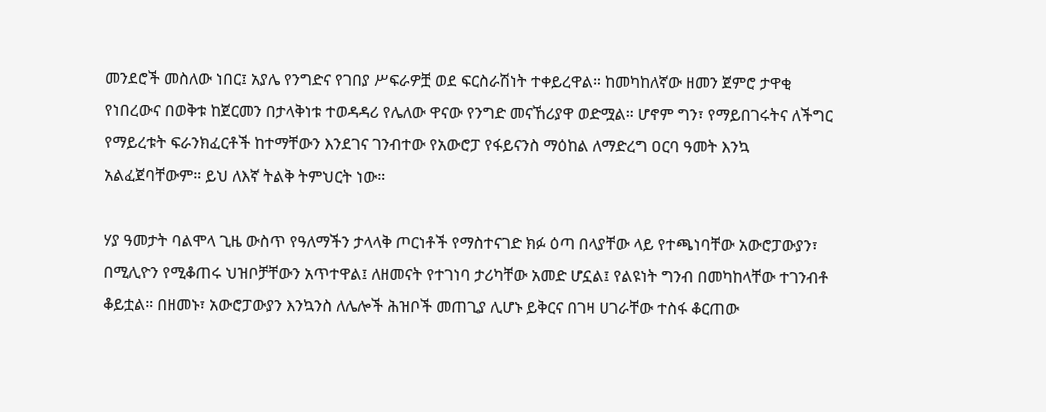መንደሮች መስለው ነበር፤ አያሌ የንግድና የገበያ ሥፍራዎቿ ወደ ፍርስራሽነት ተቀይረዋል። ከመካከለኛው ዘመን ጀምሮ ታዋቂ የነበረውና በወቅቱ ከጀርመን በታላቅነቱ ተወዳዳሪ የሌለው ዋናው የንግድ መናኸሪያዋ ወድሟል። ሆኖም ግን፣ የማይበገሩትና ለችግር የማይረቱት ፍራንክፈርቶች ከተማቸውን እንደገና ገንብተው የአውሮፓ የፋይናንስ ማዕከል ለማድረግ ዐርባ ዓመት እንኳ አልፈጀባቸውም። ይህ ለእኛ ትልቅ ትምህርት ነው።

ሃያ ዓመታት ባልሞላ ጊዜ ውስጥ የዓለማችን ታላላቅ ጦርነቶች የማስተናገድ ክፉ ዕጣ በላያቸው ላይ የተጫነባቸው አውሮፓውያን፣ በሚሊዮን የሚቆጠሩ ህዝቦቻቸውን አጥተዋል፤ ለዘመናት የተገነባ ታሪካቸው አመድ ሆኗል፤ የልዩነት ግንብ በመካከላቸው ተገንብቶ ቆይቷል። በዘመኑ፣ አውሮፓውያን እንኳንስ ለሌሎች ሕዝቦች መጠጊያ ሊሆኑ ይቅርና በገዛ ሀገራቸው ተስፋ ቆርጠው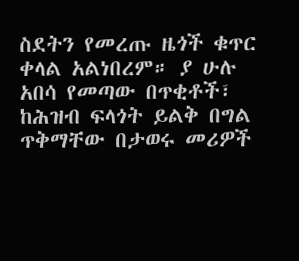ስደትን የመረጡ ዜጎች ቁጥር ቀላል አልነበረም። ያ ሁሉ አበሳ የመጣው በጥቂቶች፣ ከሕዝብ ፍላጎት ይልቅ በግል ጥቅማቸው በታወሩ መሪዎች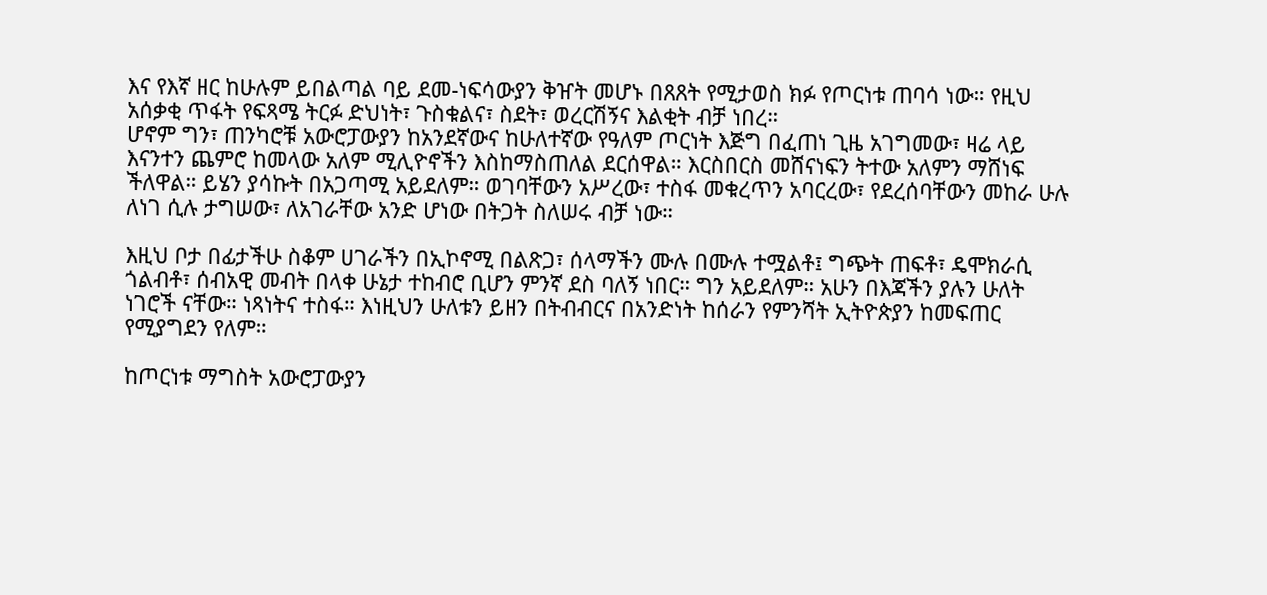እና የእኛ ዘር ከሁሉም ይበልጣል ባይ ደመ-ነፍሳውያን ቅዠት መሆኑ በጸጸት የሚታወስ ክፉ የጦርነቱ ጠባሳ ነው። የዚህ አሰቃቂ ጥፋት የፍጻሜ ትርፉ ድህነት፣ ጉስቁልና፣ ስደት፣ ወረርሽኝና እልቂት ብቻ ነበረ።
ሆኖም ግን፣ ጠንካሮቹ አውሮፓውያን ከአንደኛውና ከሁለተኛው የዓለም ጦርነት እጅግ በፈጠነ ጊዜ አገግመው፣ ዛሬ ላይ እናንተን ጨምሮ ከመላው አለም ሚሊዮኖችን እስከማስጠለል ደርሰዋል። እርስበርስ መሸናነፍን ትተው አለምን ማሸነፍ ችለዋል። ይሄን ያሳኩት በአጋጣሚ አይደለም። ወገባቸውን አሥረው፣ ተስፋ መቁረጥን አባርረው፣ የደረሰባቸውን መከራ ሁሉ ለነገ ሲሉ ታግሠው፣ ለአገራቸው አንድ ሆነው በትጋት ስለሠሩ ብቻ ነው።

እዚህ ቦታ በፊታችሁ ስቆም ሀገራችን በኢኮኖሚ በልጽጋ፣ ሰላማችን ሙሉ በሙሉ ተሟልቶ፤ ግጭት ጠፍቶ፣ ዴሞክራሲ ጎልብቶ፣ ሰብአዊ መብት በላቀ ሁኔታ ተከብሮ ቢሆን ምንኛ ደስ ባለኝ ነበር። ግን አይደለም። አሁን በእጃችን ያሉን ሁለት ነገሮች ናቸው። ነጻነትና ተስፋ። እነዚህን ሁለቱን ይዘን በትብብርና በአንድነት ከሰራን የምንሻት ኢትዮጵያን ከመፍጠር የሚያግደን የለም።

ከጦርነቱ ማግስት አውሮፓውያን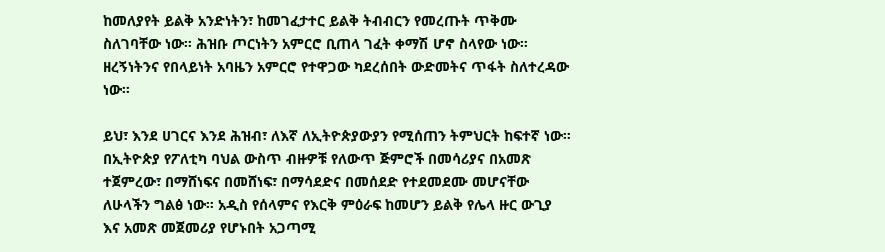ከመለያየት ይልቅ አንድነትን፣ ከመገፈታተር ይልቅ ትብብርን የመረጡት ጥቅሙ ስለገባቸው ነው። ሕዝቡ ጦርነትን አምርሮ ቢጠላ ገፈት ቀማሽ ሆኖ ስላየው ነው። ዘረኝነትንና የበላይነት አባዜን አምርሮ የተዋጋው ካደረሰበት ውድመትና ጥፋት ስለተረዳው ነው።

ይህ፣ እንደ ሀገርና እንደ ሕዝብ፣ ለእኛ ለኢትዮጵያውያን የሚሰጠን ትምህርት ከፍተኛ ነው። በኢትዮጵያ የፖለቲካ ባህል ውስጥ ብዙዎቹ የለውጥ ጅምሮች በመሳሪያና በአመጽ ተጀምረው፣ በማሸነፍና በመሸነፍ፣ በማሳደድና በመሰደድ የተደመደሙ መሆናቸው ለሁላችን ግልፅ ነው። አዲስ የሰላምና የእርቅ ምዕራፍ ከመሆን ይልቅ የሌላ ዙር ውጊያ እና አመጽ መጀመሪያ የሆኑበት አጋጣሚ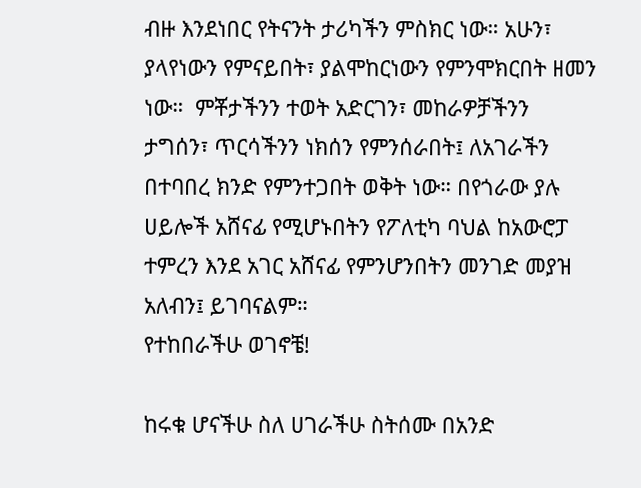ብዙ እንደነበር የትናንት ታሪካችን ምስክር ነው። አሁን፣ ያላየነውን የምናይበት፣ ያልሞከርነውን የምንሞክርበት ዘመን ነው።  ምቾታችንን ተወት አድርገን፣ መከራዎቻችንን ታግሰን፣ ጥርሳችንን ነክሰን የምንሰራበት፤ ለአገራችን በተባበረ ክንድ የምንተጋበት ወቅት ነው። በየጎራው ያሉ ሀይሎች አሸናፊ የሚሆኑበትን የፖለቲካ ባህል ከአውሮፓ ተምረን እንደ አገር አሸናፊ የምንሆንበትን መንገድ መያዝ አለብን፤ ይገባናልም።
የተከበራችሁ ወገኖቼ!

ከሩቁ ሆናችሁ ስለ ሀገራችሁ ስትሰሙ በአንድ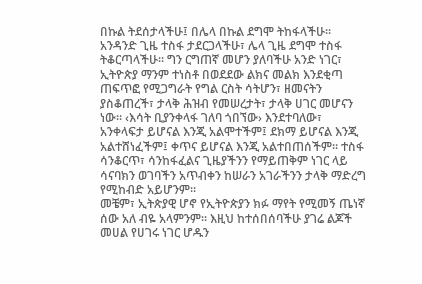በኩል ትደሰታላችሁ፤ በሌላ በኩል ደግሞ ትከፋላችሁ። አንዳንድ ጊዜ ተስፋ ታደርጋላችሁ፣ ሌላ ጊዜ ደግሞ ተስፋ ትቆርጣላችሁ። ግን ርግጠኛ መሆን ያለባችሁ አንድ ነገር፣ ኢትዮጵያ ማንም ተነስቶ በወደደው ልክና መልክ እንደቂጣ ጠፍጥፎ የሚጋግራት የግል ርስት ሳትሆን፣ ዘመናትን ያስቆጠረች፣ ታላቅ ሕዝብ የመሠረታት፣ ታላቅ ሀገር መሆናን ነው። ‹እሳት ቢያንቀላፋ ገለባ ጎበኘው› እንደተባለው፣ አንቀላፍታ ይሆናል እንጂ አልሞተችም፤ ደክማ ይሆናል እንጂ አልተሸነፈችም፤ ቀጥና ይሆናል እንጂ አልተበጠሰችም። ተስፋ ሳንቆርጥ፣ ሳንከፋፈልና ጊዜያችንን የማይጠቅም ነገር ላይ ሳናባክን ወገባችን አጥብቀን ከሠራን አገራችንን ታላቅ ማድረግ የሚከብድ አይሆንም።
መቼም፣ ኢትጵያዊ ሆኖ የኢትዮጵያን ክፉ ማየት የሚመኝ ጤነኛ ሰው አለ ብዬ አላምንም። እዚህ ከተሰበሰባችሁ ያገሬ ልጆች መሀል የሀገሩ ነገር ሆዱን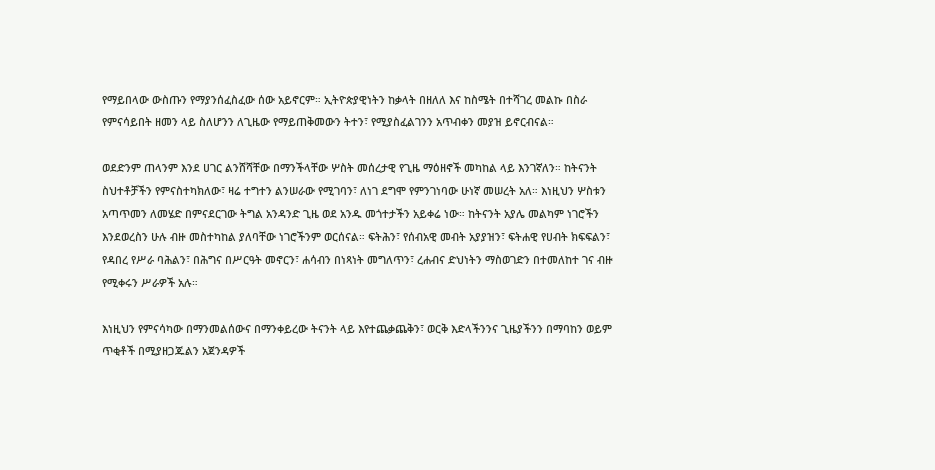የማይበላው ውስጡን የማያንሰፈስፈው ሰው አይኖርም። ኢትዮጵያዊነትን ከቃላት በዘለለ እና ከስሜት በተሻገረ መልኩ በስራ የምናሳይበት ዘመን ላይ ስለሆንን ለጊዜው የማይጠቅመውን ትተን፣ የሚያስፈልገንን አጥብቀን መያዝ ይኖርብናል።

ወደድንም ጠላንም እንደ ሀገር ልንሸሻቸው በማንችላቸው ሦስት መሰረታዊ የጊዜ ማዕዘኖች መካከል ላይ እንገኛለን። ከትናንት ስህተቶቻችን የምናስተካክለው፣ ዛሬ ተግተን ልንሠራው የሚገባን፣ ለነገ ደግሞ የምንገነባው ሁነኛ መሠረት አለ። እነዚህን ሦስቱን አጣጥመን ለመሄድ በምናደርገው ትግል አንዳንድ ጊዜ ወደ አንዱ መጎተታችን አይቀሬ ነው። ከትናንት አያሌ መልካም ነገሮችን እንደወረስን ሁሉ ብዙ መስተካከል ያለባቸው ነገሮችንም ወርሰናል። ፍትሕን፣ የሰብአዊ መብት አያያዝን፣ ፍትሐዊ የሀብት ክፍፍልን፣ የዳበረ የሥራ ባሕልን፣ በሕግና በሥርዓት መኖርን፣ ሐሳብን በነጻነት መግለጥን፣ ረሐብና ድህነትን ማስወገድን በተመለከተ ገና ብዙ የሚቀሩን ሥራዎች አሉ።

እነዚህን የምናሳካው በማንመልሰውና በማንቀይረው ትናንት ላይ እየተጨቃጨቅን፣ ወርቅ እድላችንንና ጊዜያችንን በማባከን ወይም ጥቂቶች በሚያዘጋጁልን አጀንዳዎች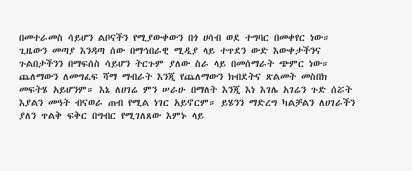በመተራመስ ሳይሆን ልቦናችን የሚያውቀውን በጎ ሀሳብ ወደ ተግባር በመቀየር ነው። ጊዜውን መጣያ እንዳጣ ሰው በማኅበራዊ ሚዲያ ላይ ተጥደን ውድ እውቀታችንና ጉልበታችንን በማፍሰስ ሳይሆን ትርጉም ያለው ስራ ላይ በመሰማራት ጭምር ነው። ጨለማውን ለመግፈፍ ሻማ ማብራት እንጂ የጨለማውን ክብደትና ጽልመት መስበክ መፍትሄ አይሆንም። እኔ ለሀገሬ ምን ሠራሁ በማለት እንጂ እነ እገሌ አገሬን ጉድ ሰሯት እያልን መዓት ብናወራ ጠብ የሚል ነገር አይኖርም። ይሄንን ማድረግ ካልቻልን ለሀገራችን ያለን ጥልቅ ፍቅር በግብር የሚገለጸው እምኑ ላይ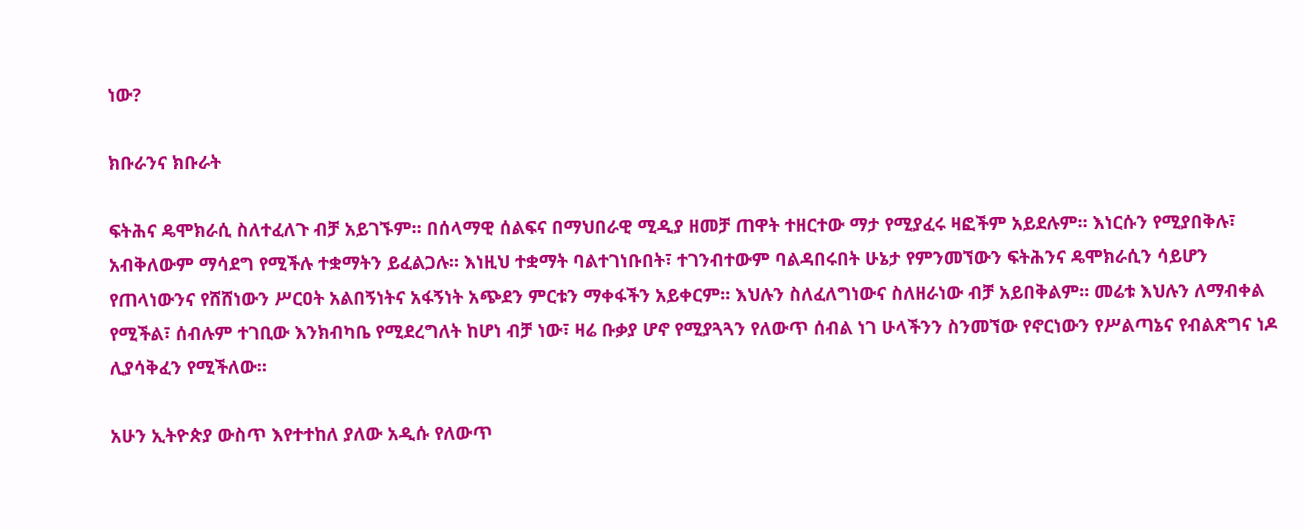ነው?

ክቡራንና ክቡራት

ፍትሕና ዴሞክራሲ ስለተፈለጉ ብቻ አይገኙም። በሰላማዊ ሰልፍና በማህበራዊ ሚዲያ ዘመቻ ጠዋት ተዘርተው ማታ የሚያፈሩ ዛፎችም አይደሉም። እነርሱን የሚያበቅሉ፣ አብቅለውም ማሳደግ የሚችሉ ተቋማትን ይፈልጋሉ። እነዚህ ተቋማት ባልተገነቡበት፣ ተገንብተውም ባልዳበሩበት ሁኔታ የምንመኘውን ፍትሕንና ዴሞክራሲን ሳይሆን የጠላነውንና የሸሸነውን ሥርዐት አልበኝነትና አፋኝነት አጭደን ምርቱን ማቀፋችን አይቀርም። እህሉን ስለፈለግነውና ስለዘራነው ብቻ አይበቅልም። መሬቱ እህሉን ለማብቀል የሚችል፣ ሰብሉም ተገቢው እንክብካቤ የሚደረግለት ከሆነ ብቻ ነው፣ ዛሬ ቡቃያ ሆኖ የሚያጓጓን የለውጥ ሰብል ነገ ሁላችንን ስንመኘው የኖርነውን የሥልጣኔና የብልጽግና ነዶ ሊያሳቅፈን የሚችለው።

አሁን ኢትዮጵያ ውስጥ እየተተከለ ያለው አዲሱ የለውጥ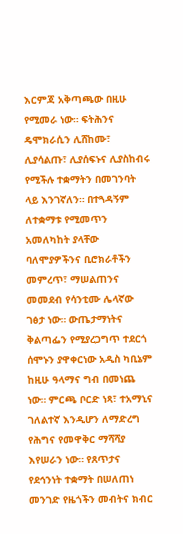እርምጃ አቅጣጫው በዚሁ የሚመራ ነው። ፍትሕንና ዴሞክራሲን ሊሸከሙ፣ ሊያሳልጡ፣ ሊያሰፍኑና ሊያስከብሩ የሚችሉ ተቋማትን በመገንባት ላይ እንገኛለን። በተጓዳኝም ለተቋማቱ የሚመጥን አመለካከት ያላቸው ባለሞያዎችንና ቢሮክራቶችን መምረጥ፣ ማሠልጠንና መመደብ የሳንቲሙ ሌላኛው ገፅታ ነው። ውጤታማነትና ቅልጣፌን የሚያረጋግጥ ተደርጎ ሰሞኑን ያዋቀርነው አዲስ ካቢኔም ከዚሁ ዓላማና ግብ በመነጨ ነው። ምርጫ ቦርድ ነጻ፣ ተአማኒና ገለልተኛ እንዲሆን ለማድረግ የሕግና የመዋቅር ማሻሻያ እየሠራን ነው። የጸጥታና የደኅንነት ተቋማት በሠለጠነ መንገድ የዜጎችን መብትና ክብር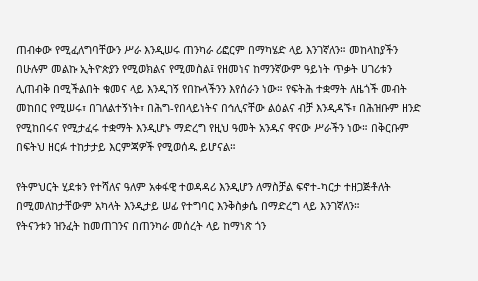ጠብቀው የሚፈለግባቸውን ሥራ እንዲሠሩ ጠንካራ ሪፎርም በማካሄድ ላይ እንገኛለን። መከላከያችን በሁሉም መልኩ ኢትዮጵያን የሚወክልና የሚመስል፤ የዘመነና ከማንኛውም ዓይነት ጥቃት ሀገሪቱን ሊጠብቅ በሚችልበት ቁመና ላይ እንዲገኝ የበኩላችንን እየሰራን ነው። የፍትሕ ተቋማት ለዜጎች መብት መከበር የሚሠሩ፣ በገለልተኝነት፣ በሕግ-የበላይነትና በኅሊናቸው ልዕልና ብቻ እንዲዳኙ፣ በሕዝቡም ዘንድ የሚከበሩና የሚታፈሩ ተቋማት እንዲሆኑ ማድረግ የዚህ ዓመት አንዱና ዋናው ሥራችን ነው። በቅርቡም በፍትህ ዘርፉ ተከታታይ እርምጃዎች የሚወሰዱ ይሆናል።

የትምህርት ሂደቱን የተሻለና ዓለም አቀፋዊ ተወዳዳሪ እንዲሆን ለማስቻል ፍኖተ-ካርታ ተዘጋጅቶለት በሚመለከታቸውም አካላት እንዲታይ ሠፊ የተግባር እንቅስቃሴ በማድረግ ላይ እንገኛለን።
የትናንቱን ዝንፈት ከመጠገንና በጠንካራ መሰረት ላይ ከማነጽ ጎን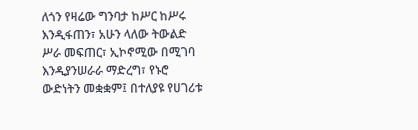ለጎን የዛሬው ግንባታ ከሥር ከሥሩ እንዲፋጠን፣ አሁን ላለው ትውልድ ሥራ መፍጠር፣ ኢኮኖሚው በሚገባ እንዲያንሠራራ ማድረግ፣ የኑሮ ውድነትን መቋቋም፤ በተለያዩ የሀገሪቱ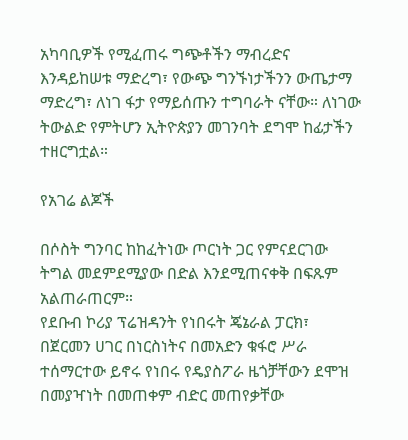አካባቢዎች የሚፈጠሩ ግጭቶችን ማብረድና እንዳይከሠቱ ማድረግ፣ የውጭ ግንኙነታችንን ውጤታማ ማድረግ፣ ለነገ ፋታ የማይሰጡን ተግባራት ናቸው። ለነገው ትውልድ የምትሆን ኢትዮጵያን መገንባት ደግሞ ከፊታችን ተዘርግቷል።

የአገሬ ልጆች

በሶስት ግንባር ከከፈትነው ጦርነት ጋር የምናደርገው ትግል መደምደሚያው በድል እንደሚጠናቀቅ በፍጹም አልጠራጠርም።
የደቡብ ኮሪያ ፕሬዝዳንት የነበሩት ጄኔራል ፓርክ፣ በጀርመን ሀገር በነርስነትና በመአድን ቁፋሮ ሥራ ተሰማርተው ይኖሩ የነበሩ የዴያስፖራ ዜጎቻቸውን ደሞዝ በመያዣነት በመጠቀም ብድር መጠየቃቸው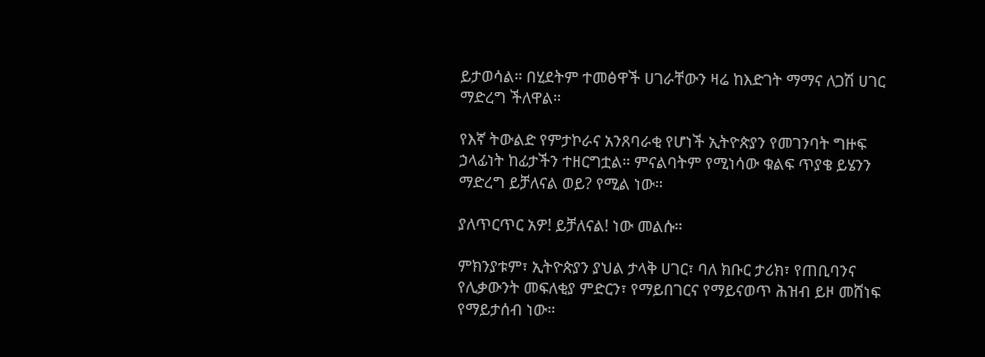ይታወሳል። በሂደትም ተመፅዋች ሀገራቸውን ዛሬ ከእድገት ማማና ለጋሽ ሀገር ማድረግ ችለዋል።

የእኛ ትውልድ የምታኮራና አንጸባራቂ የሆነች ኢትዮጵያን የመገንባት ግዙፍ ኃላፊነት ከፊታችን ተዘርግቷል። ምናልባትም የሚነሳው ቁልፍ ጥያቄ ይሄንን ማድረግ ይቻለናል ወይ? የሚል ነው።

ያለጥርጥር አዎ! ይቻለናል! ነው መልሱ።

ምክንያቱም፣ ኢትዮጵያን ያህል ታላቅ ሀገር፣ ባለ ክቡር ታሪክ፣ የጠቢባንና የሊቃውንት መፍለቂያ ምድርን፣ የማይበገርና የማይናወጥ ሕዝብ ይዞ መሸነፍ የማይታሰብ ነው።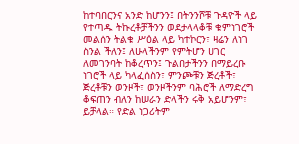ከተባበርንና አንድ ከሆንን፤ በትንንሾቹ ጉዳዮች ላይ የተጣዱ ትኩረቶቻችንን ወደታላላቆቹ ቁምነገሮች መልሰን ትልቁ ሥዕል ላይ ካተኮርን፣ ዛሬን ለነገ ስንል ችለን፤ ለሁላችንም የምትሆን ሀገር ለመገንባት ከቆረጥን፤ ጉልበታችንን በማይረቡ ነገሮች ላይ ካላፈሰስን፣ ምንጮቹን ጅረቶች፣ ጅረቶቹን ወንዞች፣ ወንዞችንም ባሕሮች ለማድረግ ቆፍጠን ብለን ከሠራን ድላችን ሩቅ አይሆንም፣ ይቻላል። የድል ነጋሪትም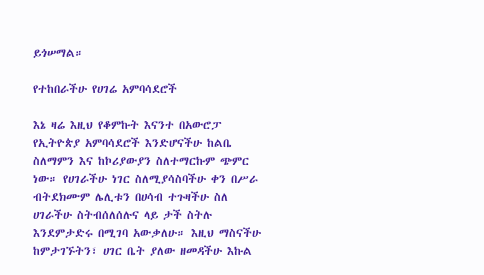ይጎሠማል።

የተከበራችሁ የሀገሬ አምባሳደሮች

እኔ ዛሬ እዚህ የቆምኩት እናንተ በአውሮፓ የኢትዮጵያ አምባሳደሮች እንድሆናችሁ ከልቤ ስለማምን እና ከኮሪያውያን ስለተማርኩም ጭምር ነው። የሀገራችሁ ነገር ስለሚያሳስባችሁ ቀን በሥራ ብትደክሙም ሌሊቱን በሀሳብ ተጉዛችሁ ስለ ሀገራችሁ ስትብሰለሰሉና ላይ ታች ስትሉ እንደምታድሩ በሚገባ አውቃለሁ። እዚህ ማስናችሁ ከምታገኙትን፣ ሀገር ቤት ያለው ዘመዳችሁ እኩል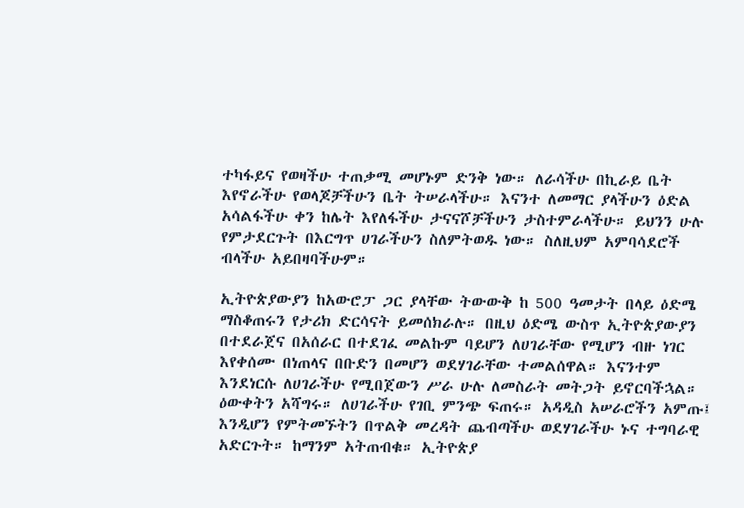ተካፋይና የወዛችሁ ተጠቃሚ መሆኑም ድንቅ ነው። ለራሳችሁ በኪራይ ቤት እየኖራችሁ የወላጆቻችሁን ቤት ትሠራላችሁ። እናንተ ለመማር ያላችሁን ዕድል አሳልፋችሁ ቀን ከሌት እየለፋችሁ ታናናሾቻችሁን ታስተምራላችሁ። ይህንን ሁሉ የምታደርጉት በእርግጥ ሀገራችሁን ስለምትወዱ ነው። ስለዚህም አምባሳደሮች ብላችሁ አይበዛባችሁም።

ኢትዮጵያውያን ከአውሮፓ ጋር ያላቸው ትውውቅ ከ 500 ዓመታት በላይ ዕድሜ ማስቆጠሩን የታሪክ ድርሳናት ይመሰክራሉ። በዚህ ዕድሜ ውስጥ ኢትዮጵያውያን በተደራጀና በአሰራር በተደገፈ መልኩም ባይሆን ለሀገራቸው የሚሆን ብዙ ነገር እየቀሰሙ በነጠላና በቡድን በመሆን ወደሃገራቸው ተመልሰዋል። እናንተም እንደነርሱ ለሀገራችሁ የሚበጀውን ሥራ ሁሉ ለመስራት መትጋት ይኖርባችኋል። ዕውቀትን አሻግሩ። ለሀገራችሁ የገቢ ምንጭ ፍጠሩ። አዳዲስ አሠራሮችን አምጡ፤ እንዲሆን የምትመኙትን በጥልቅ መረዳት ጨብጣችሁ ወደሃገራችሁ ኑና ተግባራዊ አድርጉት። ከማንም አትጠብቁ። ኢትዮጵያ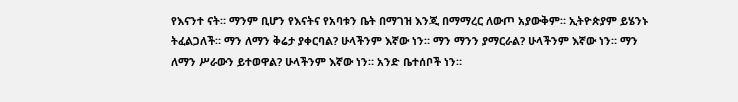የእናንተ ናት። ማንም ቢሆን የእናትና የአባቱን ቤት በማገዝ እንጂ በማማረር ለውጦ አያውቅም። ኢትዮጵያም ይሄንኑ ትፈልጋለች። ማን ለማን ቅሬታ ያቀርባል? ሁላችንም እኛው ነን። ማን ማንን ያማርራል? ሁላችንም እኛው ነን። ማን ለማን ሥራውን ይተወዋል? ሁላችንም እኛው ነን። አንድ ቤተሰቦች ነን።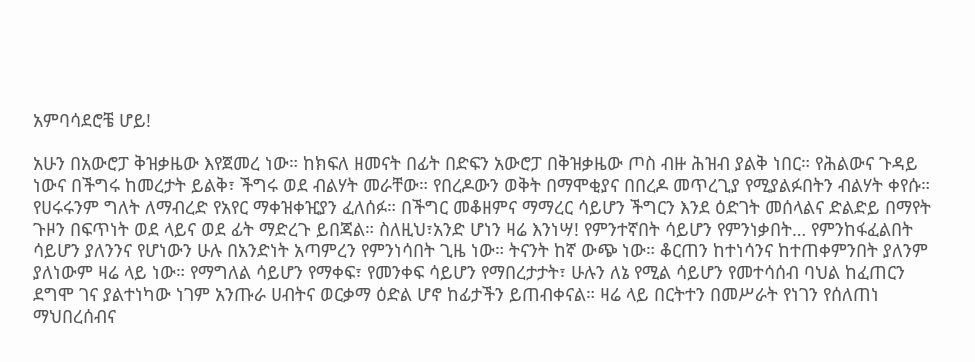አምባሳደሮቼ ሆይ!

አሁን በአውሮፓ ቅዝቃዜው እየጀመረ ነው። ከክፍለ ዘመናት በፊት በድፍን አውሮፓ በቅዝቃዜው ጦስ ብዙ ሕዝብ ያልቅ ነበር። የሕልውና ጉዳይ ነውና በችግሩ ከመረታት ይልቅ፣ ችግሩ ወደ ብልሃት መራቸው። የበረዶውን ወቅት በማሞቂያና በበረዶ መጥረጊያ የሚያልፉበትን ብልሃት ቀየሱ። የሀሩሩንም ግለት ለማብረድ የአየር ማቀዝቀዢያን ፈለሰፉ። በችግር መቆዘምና ማማረር ሳይሆን ችግርን እንደ ዕድገት መሰላልና ድልድይ በማየት ጉዞን በፍጥነት ወደ ላይና ወደ ፊት ማድረጉ ይበጃል። ስለዚህ፣አንድ ሆነን ዛሬ እንነሣ! የምንተኛበት ሳይሆን የምንነቃበት… የምንከፋፈልበት ሳይሆን ያለንንና የሆነውን ሁሉ በአንድነት አጣምረን የምንነሳበት ጊዜ ነው። ትናንት ከኛ ውጭ ነው። ቆርጠን ከተነሳንና ከተጠቀምንበት ያለንም ያለነውም ዛሬ ላይ ነው። የማግለል ሳይሆን የማቀፍ፣ የመንቀፍ ሳይሆን የማበረታታት፣ ሁሉን ለኔ የሚል ሳይሆን የመተሳሰብ ባህል ከፈጠርን ደግሞ ገና ያልተነካው ነገም አንጡራ ሀብትና ወርቃማ ዕድል ሆኖ ከፊታችን ይጠብቀናል። ዛሬ ላይ በርትተን በመሥራት የነገን የሰለጠነ ማህበረሰብና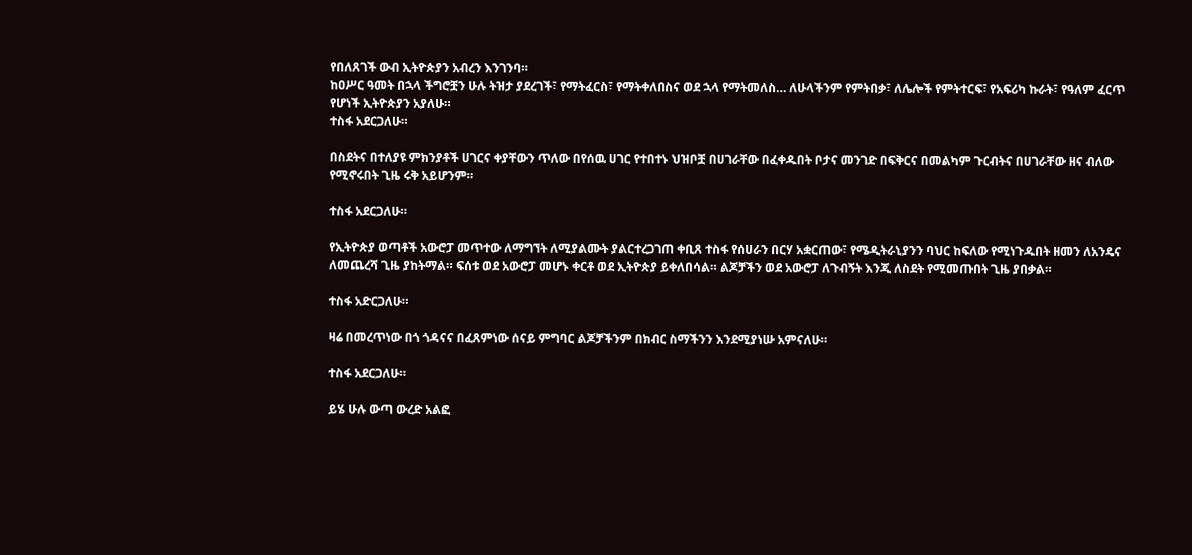የበለጸገች ውብ ኢትዮጵያን አብረን እንገንባ።
ከዐሥር ዓመት በኋላ ችግሮቿን ሁሉ ትዝታ ያደረገች፣ የማትፈርስ፣ የማትቀለበስና ወደ ኋላ የማትመለስ… ለሁላችንም የምትበቃ፣ ለሌሎች የምትተርፍ፣ የአፍሪካ ኩራት፣ የዓለም ፈርጥ የሆነች ኢትዮጵያን አያለሁ።
ተስፋ አደርጋለሁ።

በስደትና በተለያዩ ምክንያቶች ሀገርና ቀያቸውን ጥለው በየሰዉ ሀገር የተበተኑ ህዝቦቿ በሀገራቸው በፈቀዱበት ቦታና መንገድ በፍቅርና በመልካም ጉርብትና በሀገራቸው ዘና ብለው የሚኖሩበት ጊዜ ሩቅ አይሆንም።

ተስፋ አደርጋለሁ።

የኢትዮጵያ ወጣቶች አውሮፓ መጥተው ለማግኘት ለሚያልሙት ያልርተረጋገጠ ቀቢጸ ተስፋ የሰሀራን በርሃ አቋርጠው፣ የሜዲትራኒያንን ባህር ከፍለው የሚነጉዱበት ዘመን ለአንዴና ለመጨረሻ ጊዜ ያከትማል። ፍሰቱ ወደ አውሮፓ መሆኑ ቀርቶ ወደ ኢትዮጵያ ይቀለበሳል። ልጆቻችን ወደ አውሮፓ ለጉብኝት እንጂ ለስደት የሚመጡበት ጊዜ ያበቃል።

ተስፋ አድርጋለሁ።

ዛሬ በመረጥነው በጎ ጎዳናና በፈጸምነው ሰናይ ምግባር ልጆቻችንም በክብር ስማችንን እንደሚያነሡ አምናለሁ።

ተስፋ አደርጋለሁ።

ይሄ ሁሉ ውጣ ውረድ አልፎ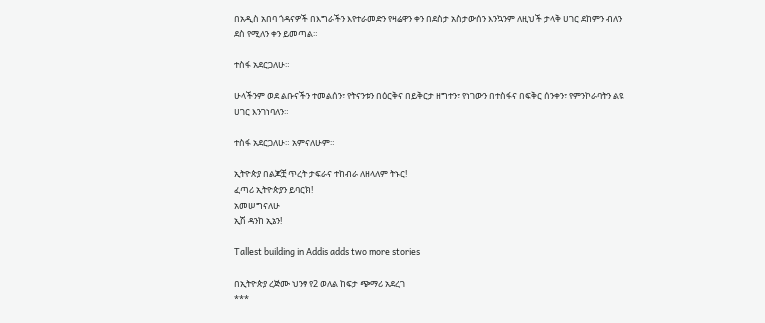በአዲስ አበባ ጎዳናዎች በእግራችን እየተራመድን የዛሬዋን ቀን በደስታ አስታውሰን እንኳንም ለዚህች ታላቅ ሀገር ደከምን ብለን ደስ የሚለን ቀን ይመጣል።

ተስፋ አደርጋለሁ።

ሁላችንም ወደ ልቡናችን ተመልሰን፣ የትናንቱን በዕርቅና በይቅርታ ዘግተን፣ የነገውን በተስፋና በፍቅር ሰንቀን፣ የምንኮራባትን ልዩ ሀገር እንገነባለን።

ተስፋ አደርጋለሁ። አምናለሁም።

ኢትዮጵያ በልጆቿ ጥረት ታፍራና ተከብራ ለዘላለም ትኑር!
ፈጣሪ ኢትዮጵያን ይባርክ!
አመሠግናለሁ
ኢሽ ዳንከ ኢኔን!

Tallest building in Addis adds two more stories

በኢትዮጵያ ረጅሙ ህንፃ የ2 ወለል ከፍታ ጭማሪ አደረገ
***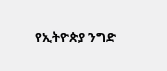የኢትዮጵያ ንግድ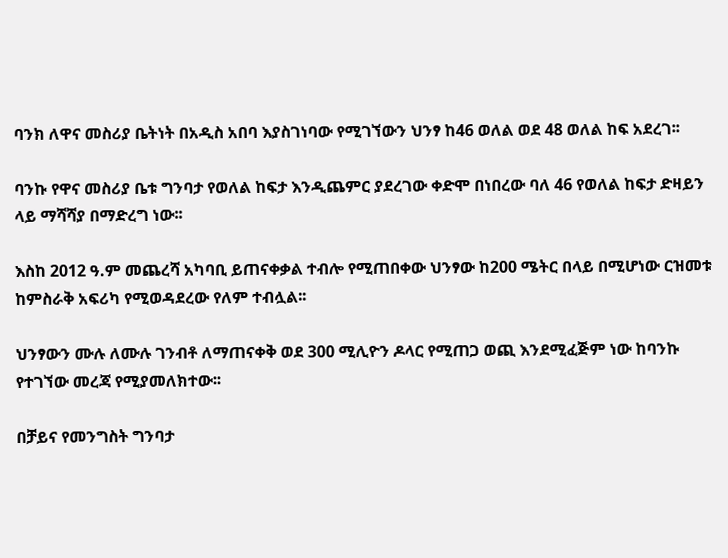ባንክ ለዋና መስሪያ ቤትነት በአዲስ አበባ እያስገነባው የሚገኘውን ህንፃ ከ46 ወለል ወደ 48 ወለል ከፍ አደረገ፡፡

ባንኩ የዋና መስሪያ ቤቱ ግንባታ የወለል ከፍታ እንዲጨምር ያደረገው ቀድሞ በነበረው ባለ 46 የወለል ከፍታ ድዛይን ላይ ማሻሻያ በማድረግ ነው፡፡

እስከ 2012 ዓ.ም መጨረሻ አካባቢ ይጠናቀቃል ተብሎ የሚጠበቀው ህንፃው ከ200 ሜትር በላይ በሚሆነው ርዝመቱ ከምስራቅ አፍሪካ የሚወዳደረው የለም ተብሏል፡፡

ህንፃውን ሙሉ ለሙሉ ገንብቶ ለማጠናቀቅ ወደ 300 ሚሊዮን ዶላር የሚጠጋ ወጪ እንደሚፈጅም ነው ከባንኩ የተገኘው መረጃ የሚያመለክተው፡፡

በቻይና የመንግስት ግንባታ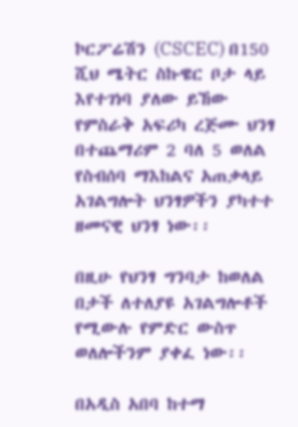ኮርፖሬሽን (CSCEC) በ150 ሺህ ሜትር ስኩዌር ቦታ ላይ እየተገነባ ያለው ይኸው የምስራቅ አፍሪካ ረጅሙ ህንፃ በተጨማሪም 2 ባለ 5 ወለል የስብሰባ ማእከልና አጠቃላይ አገልግሎት ህንፃዎችን ያካተተ ዘመናዊ ህንፃ ነው፡፡

በዚሁ የህንፃ ግንባታ ከወለል በታች ለተለያዩ አገልግሎቶች የሚውሉ የምድር ውስጥ ወለሎችንም ያቀፈ ነው፡፡

በአዲስ አበባ ከተማ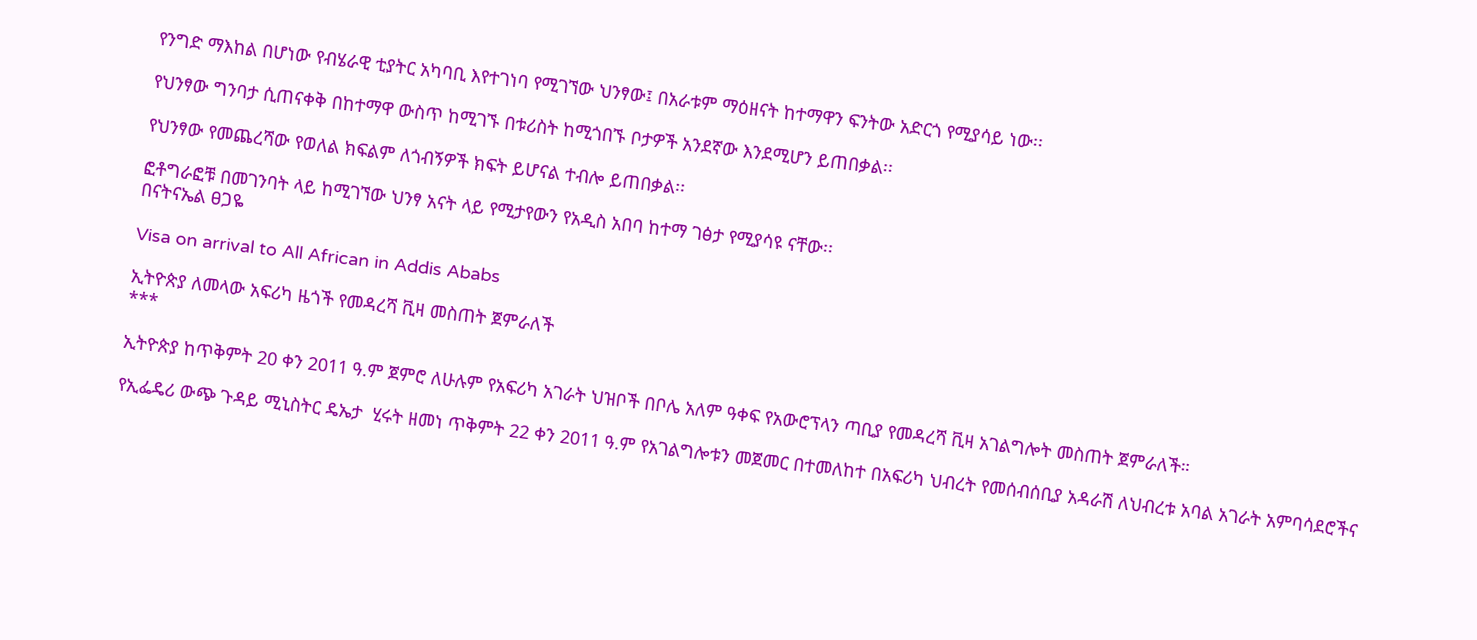የንግድ ማእከል በሆነው የብሄራዊ ቲያትር አካባቢ እየተገነባ የሚገኘው ህንፃው፤ በአራቱም ማዕዘናት ከተማዋን ፍንትው አድርጎ የሚያሳይ ነው፡፡

የህንፃው ግንባታ ሲጠናቀቅ በከተማዋ ውስጥ ከሚገኙ በቱሪስት ከሚጎበኙ ቦታዎች አንደኛው እንደሚሆን ይጠበቃል፡፡

የህንፃው የመጨረሻው የወለል ክፍልም ለጎብኝዎች ክፍት ይሆናል ተብሎ ይጠበቃል፡፡

ፎቶግራፎቹ በመገንባት ላይ ከሚገኘው ህንፃ አናት ላይ የሚታየውን የአዲስ አበባ ከተማ ገፅታ የሚያሳዩ ናቸው፡፡
በናትናኤል ፀጋዬ

Visa on arrival to All African in Addis Ababs

ኢትዮጵያ ለመላው አፍሪካ ዜጎች የመዳረሻ ቪዛ መስጠት ጀምራለች
***

ኢትዮጵያ ከጥቅምት 20 ቀን 2011 ዓ.ም ጀምሮ ለሁሉም የአፍሪካ አገራት ህዝቦች በቦሌ አለም ዓቀፍ የአውሮፕላን ጣቢያ የመዳረሻ ቪዛ አገልግሎት መስጠት ጀምራለች።

የኢፌዴሪ ውጭ ጉዳይ ሚኒስትር ዴኤታ  ሂሩት ዘመነ ጥቅምት 22 ቀን 2011 ዓ.ም የአገልግሎቱን መጀመር በተመለከተ በአፍሪካ ህብረት የመሰብሰቢያ አዳራሽ ለህብረቱ አባል አገራት አምባሳደሮችና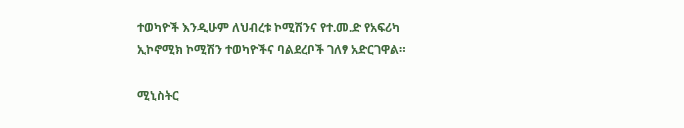ተወካዮች እንዲሁም ለህብረቱ ኮሚሽንና የተ.መ.ድ የአፍሪካ ኢኮኖሚክ ኮሚሽን ተወካዮችና ባልደረቦች ገለፃ አድርገዋል።

ሚኒስትር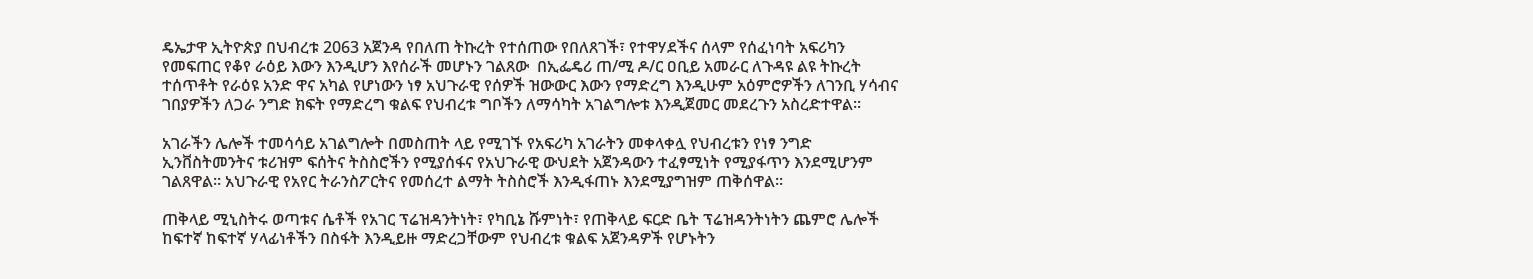ዴኤታዋ ኢትዮጵያ በህብረቱ 2063 አጀንዳ የበለጠ ትኩረት የተሰጠው የበለጸገች፣ የተዋሃደችና ሰላም የሰፈነባት አፍሪካን የመፍጠር የቆየ ራዕይ እውን እንዲሆን እየሰራች መሆኑን ገልጸው  በኢፌዴሪ ጠ/ሚ ዶ/ር ዐቢይ አመራር ለጉዳዩ ልዩ ትኩረት ተሰጥቶት የራዕዩ አንድ ዋና አካል የሆነውን ነፃ አህጉራዊ የሰዎች ዝውውር እውን የማድረግ እንዲሁም አዕምሮዎችን ለገንቢ ሃሳብና ገበያዎችን ለጋራ ንግድ ክፍት የማድረግ ቁልፍ የህብረቱ ግቦችን ለማሳካት አገልግሎቱ እንዲጀመር መደረጉን አስረድተዋል።

አገራችን ሌሎች ተመሳሳይ አገልግሎት በመስጠት ላይ የሚገኙ የአፍሪካ አገራትን መቀላቀሏ የህብረቱን የነፃ ንግድ ኢንቨስትመንትና ቱሪዝም ፍሰትና ትስስሮችን የሚያሰፋና የአህጉራዊ ውህደት አጀንዳውን ተፈፃሚነት የሚያፋጥን እንደሚሆንም ገልጸዋል። አህጉራዊ የአየር ትራንስፖርትና የመሰረተ ልማት ትስስሮች እንዲፋጠኑ እንደሚያግዝም ጠቅሰዋል።

ጠቅላይ ሚኒስትሩ ወጣቱና ሴቶች የአገር ፕሬዝዳንትነት፣ የካቢኔ ሹምነት፣ የጠቅላይ ፍርድ ቤት ፕሬዝዳንትነትን ጨምሮ ሌሎች ከፍተኛ ከፍተኛ ሃላፊነቶችን በስፋት እንዲይዙ ማድረጋቸውም የህብረቱ ቁልፍ አጀንዳዎች የሆኑትን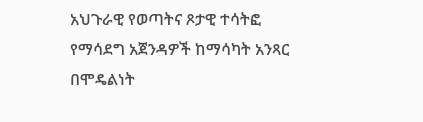አህጉራዊ የወጣትና ጾታዊ ተሳትፎ የማሳደግ አጀንዳዎች ከማሳካት አንጻር በሞዴልነት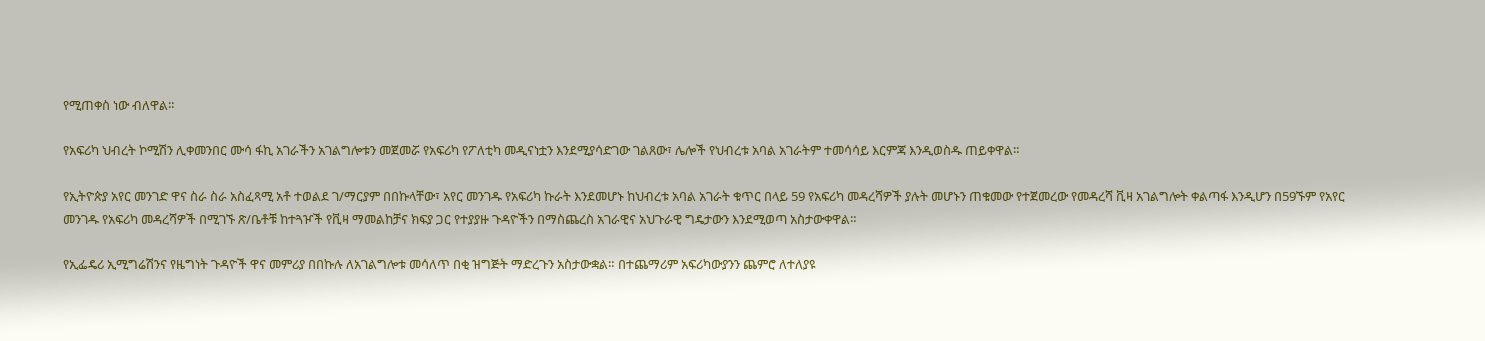የሚጠቀስ ነው ብለዋል።

የአፍሪካ ህብረት ኮሚሽን ሊቀመንበር ሙሳ ፋኪ አገራችን አገልግሎቱን መጀመሯ የአፍሪካ የፖለቲካ መዲናነቷን እንደሚያሳድገው ገልጸው፣ ሌሎች የህብረቱ አባል አገራትም ተመሳሳይ እርምጃ እንዲወስዱ ጠይቀዋል።

የኢትዮጵያ አየር መንገድ ዋና ስራ ስራ አስፈጻሚ አቶ ተወልደ ገ/ማርያም በበኩላቸው፣ አየር መንገዱ የአፍሪካ ኩራት እንደመሆኑ ከህብረቱ አባል አገራት ቁጥር በላይ 59 የአፍሪካ መዳረሻዎች ያሉት መሆኑን ጠቁመው የተጀመረው የመዳረሻ ቪዛ አገልግሎት ቀልጣፋ እንዲሆን በ59ኙም የአየር መንገዱ የአፍሪካ መዳረሻዎች በሚገኙ ጽ/ቤቶቹ ከተጓዦች የቪዛ ማመልከቻና ክፍያ ጋር የተያያዙ ጉዳዮችን በማስጨረስ አገራዊና አህጉራዊ ግዴታውን እንደሚወጣ አስታውቀዋል።

የኢፌዴሪ ኢሚግሬሽንና የዜግነት ጉዳዮች ዋና መምሪያ በበኩሉ ለአገልግሎቱ መሳለጥ በቂ ዝግጅት ማድረጉን አስታውቋል። በተጨማሪም አፍሪካውያንን ጨምሮ ለተለያዩ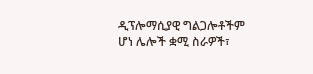ዲፕሎማሲያዊ ግልጋሎቶችም ሆነ ሌሎች ቋሚ ስራዎች፣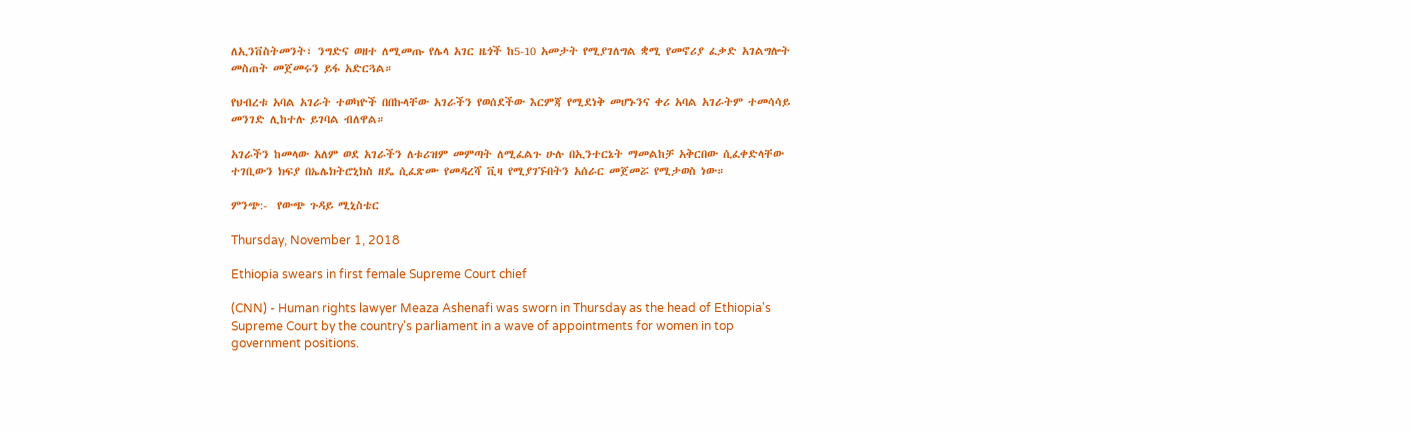ለኢንቨስትመንት፣ ንግድና ወዘተ ለሚመጡ የሌላ አገር ዜጎች ከ5-10 አመታት የሚያገለግል ቋሚ የመኖሪያ ፈቃድ አገልግሎት መስጠት መጀመሩን ይፋ አድርጓል።

የህብረቱ አባል አገራት ተወካዮች በበኩላቸው አገራችን የወሰደችው እርምጃ የሚደነቅ መሆኑንና ቀሪ አባል አገራትም ተመሳሳይ መንገድ ሊከተሉ ይገባል ብለዋል።

አገራችን ከመላው አለም ወደ አገራችን ለቱሪዝም መምጣት ለሚፈልጉ ሁሉ በኢንተርኔት ማመልከቻ አቅርበው ሲፈቀድላቸው ተገቢውን ክፍያ በኤሌክትሮኒክስ ዘዴ ሲፈጽሙ የመዳረሻ ቪዛ የሚያገኙበትን አሰራር መጀመሯ የሚታወስ ነው።

ምንጭ:-  የውጭ ጉዳይ ሚኒስቴር

Thursday, November 1, 2018

Ethiopia swears in first female Supreme Court chief

(CNN) - Human rights lawyer Meaza Ashenafi was sworn in Thursday as the head of Ethiopia's Supreme Court by the country's parliament in a wave of appointments for women in top government positions.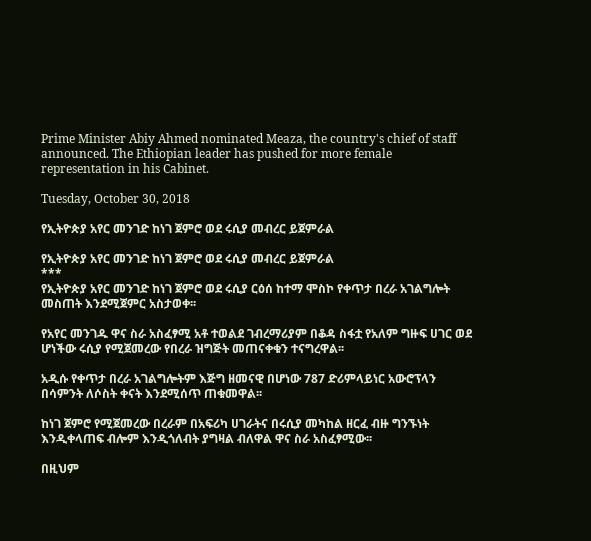Prime Minister Abiy Ahmed nominated Meaza, the country's chief of staff announced. The Ethiopian leader has pushed for more female representation in his Cabinet.

Tuesday, October 30, 2018

የኢትዮጵያ አየር መንገድ ከነገ ጀምሮ ወደ ሩሲያ መብረር ይጀምራል

የኢትዮጵያ አየር መንገድ ከነገ ጀምሮ ወደ ሩሲያ መብረር ይጀምራል
***
የኢትዮጵያ አየር መንገድ ከነገ ጀምሮ ወደ ሩሲያ ርዕሰ ከተማ ሞስኮ የቀጥታ በረራ አገልግሎት መስጠት እንደሚጀምር አስታወቀ፡፡

የአየር መንገዱ ዋና ስራ አስፈፃሚ አቶ ተወልደ ገብረማሪያም በቆዳ ስፋቷ የአለም ግዙፍ ሀገር ወደ ሆነችው ሩሲያ የሚጀመረው የበረራ ዝግጅት መጠናቀቁን ተናግረዋል፡፡

አዲሱ የቀጥታ በረራ አገልግሎትም እጅግ ዘመናዊ በሆነው 787 ድሪምላይነር አውሮፕላን በሳምንት ለሶስት ቀናት እንደሚሰጥ ጠቁመዋል፡፡

ከነገ ጀምሮ የሚጀመረው በረራም በአፍሪካ ሀገራትና በሩሲያ መካከል ዘርፈ ብዙ ግንኙነት እንዲቀላጠፍ ብሎም እንዲጎለብት ያግዛል ብለዋል ዋና ስራ አስፈፃሚው፡፡

በዚህም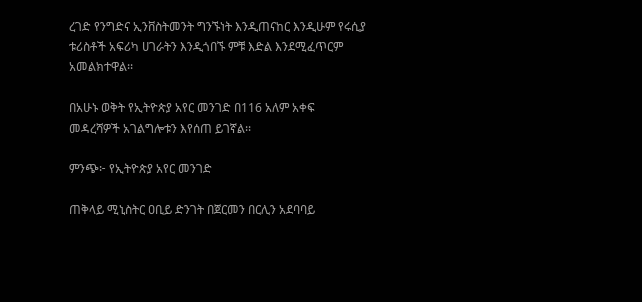ረገድ የንግድና ኢንቨስትመንት ግንኙነት እንዲጠናከር እንዲሁም የሩሲያ ቱሪስቶች አፍሪካ ሀገራትን እንዲጎበኙ ምቹ እድል እንደሚፈጥርም አመልክተዋል፡፡

በአሁኑ ወቅት የኢትዮጵያ አየር መንገድ በ116 አለም አቀፍ መዳረሻዎች አገልግሎቱን እየሰጠ ይገኛል፡፡

ምንጭ፦ የኢትዮጵያ አየር መንገድ

ጠቅላይ ሚኒስትር ዐቢይ ድንገት በጀርመን በርሊን አደባባይ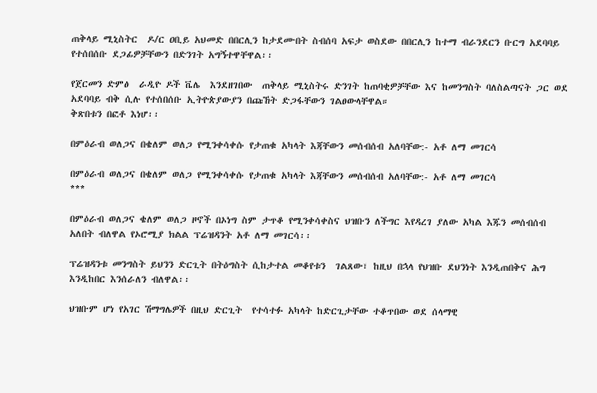ጠቅላይ ሚኒስትር  ዶ/ር ዐቢይ አህመድ በበርሊን ከታደሙበት ስብሰባ አፍታ ወስደው በበርሊን ከተማ ብራንደርን ቡርግ አደባባይ የተሰበሰቡ ደጋፊዎቻቸውን በድንገት አግኝተዋቸዋል፡፡

የጀርመን ድምፅ  ራዲዮ ዶች ቬሌ  እንደዘገበው  ጠቅላይ ሚኒስትሩ ድንገት ከጠባቂዎቻቸው እና ከመንግስት ባለስልጣናት ጋር ወደ አደባባይ ብቅ ሲሉ የተሰበሰቡ ኢትዮጵያውያን በጩኸት ድጋፋቸውን ገልፀውላቸዋል።
ቅጽበቱን በፎቶ እነሆ፡፡

በምዕራብ ወለጋና በቄለም ወለጋ የሚንቀሳቀሱ የታጠቁ አካላት እጃቸውን መሰብሰብ አለባቸው:- አቶ ለማ መገርሳ

በምዕራብ ወለጋና በቄለም ወለጋ የሚንቀሳቀሱ የታጠቁ አካላት እጃቸውን መሰብሰብ አለባቸው:- አቶ ለማ መገርሳ
***

በምዕራብ ወለጋና ቄለም ወለጋ ዞኖች በኦነግ ስም ታጥቆ የሚንቀሳቀስና ህዝቡን ለችግር እየዳረገ ያለው አካል እጁን መሰብሰብ አለበት ብለዋል የኦሮሚያ ክልል ፕሬዝዳንት አቶ ለማ መገርሳ፡፡

ፕሬዝዳንቱ መንግስት ይህንን ድርጊት በትዕግስት ሲከታተል መቆየቱን  ገልጸው፣ ከዚህ በኋላ የህዝቡ ደህንነት እንዲጠበቅና ሕግ እንዲከበር እንሰራለን ብለዋል፡፡

ህዝቡም ሆነ የአገር ሽማግሌዎች በዚህ ድርጊት  የተሳተፉ አካላት ከድርጊታቸው ተቆጥበው ወደ ሰላማዊ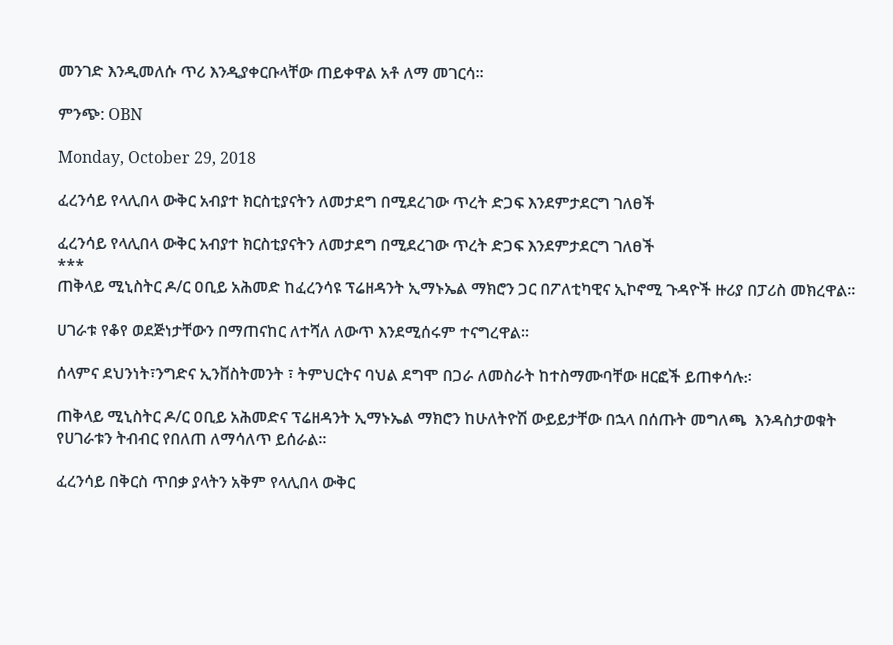መንገድ እንዲመለሱ ጥሪ እንዲያቀርቡላቸው ጠይቀዋል አቶ ለማ መገርሳ፡፡

ምንጭ: OBN

Monday, October 29, 2018

ፈረንሳይ የላሊበላ ውቅር አብያተ ክርስቲያናትን ለመታደግ በሚደረገው ጥረት ድጋፍ እንደምታደርግ ገለፀች

ፈረንሳይ የላሊበላ ውቅር አብያተ ክርስቲያናትን ለመታደግ በሚደረገው ጥረት ድጋፍ እንደምታደርግ ገለፀች
***
ጠቅላይ ሚኒስትር ዶ/ር ዐቢይ አሕመድ ከፈረንሳዩ ፕሬዘዳንት ኢማኑኤል ማክሮን ጋር በፖለቲካዊና ኢኮኖሚ ጉዳዮች ዙሪያ በፓሪስ መክረዋል፡፡

ሀገራቱ የቆየ ወደጅነታቸውን በማጠናከር ለተሻለ ለውጥ እንደሚሰሩም ተናግረዋል፡፡

ሰላምና ደህንነት፣ንግድና ኢንቨስትመንት ፣ ትምህርትና ባህል ደግሞ በጋራ ለመስራት ከተስማሙባቸው ዘርፎች ይጠቀሳሉ᎓፡

ጠቅላይ ሚኒስትር ዶ/ር ዐቢይ አሕመድና ፕሬዘዳንት ኢማኑኤል ማክሮን ከሁለትዮሽ ውይይታቸው በኋላ በሰጡት መግለጫ  እንዳስታወቁት የሀገራቱን ትብብር የበለጠ ለማሳለጥ ይሰራል፡፡

ፈረንሳይ በቅርስ ጥበቃ ያላትን አቅም የላሊበላ ውቅር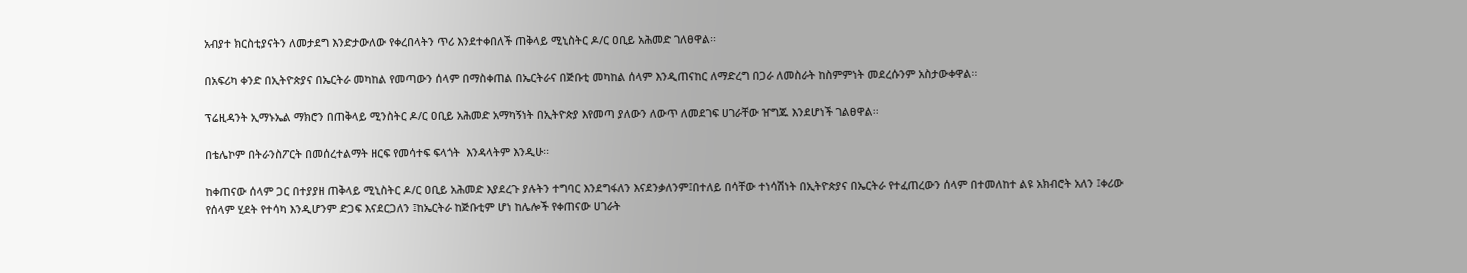አብያተ ክርስቲያናትን ለመታደግ እንድታውለው የቀረበላትን ጥሪ እንደተቀበለች ጠቅላይ ሚኒስትር ዶ/ር ዐቢይ አሕመድ ገለፀዋል፡፡

በአፍሪካ ቀንድ በኢትዮጵያና በኤርትራ መካከል የመጣውን ሰላም በማስቀጠል በኤርትራና በጅቡቲ መካከል ሰላም እንዲጠናከር ለማድረግ በጋራ ለመስራት ከስምምነት መደረሱንም አስታውቀዋል፡፡

ፕሬዚዳንት ኢማኑኤል ማክሮን በጠቅላይ ሚንስትር ዶ/ር ዐቢይ አሕመድ አማካኝነት በኢትዮጵያ እየመጣ ያለውን ለውጥ ለመደገፍ ሀገራቸው ዠግጁ እንደሆነች ገልፀዋል፡፡

በቴሌኮም በትራንስፖርት በመሰረተልማት ዘርፍ የመሳተፍ ፍላጎት  እንዳላትም እንዲሁ፡፡

ከቀጠናው ሰላም ጋር በተያያዘ ጠቅላይ ሚኒስትር ዶ/ር ዐቢይ አሕመድ እያደረጉ ያሉትን ተግባር እንደግፋለን እናደንቃለንም፤በተለይ በሳቸው ተነሳሽነት በኢትዮጵያና በኤርትራ የተፈጠረውን ሰላም በተመለከተ ልዩ አክብሮት አለን ፤ቀሪው የሰላም ሂደት የተሳካ እንዲሆንም ድጋፍ እናደርጋለን ፤ከኤርትራ ከጅቡቲም ሆነ ከሌሎች የቀጠናው ሀገራት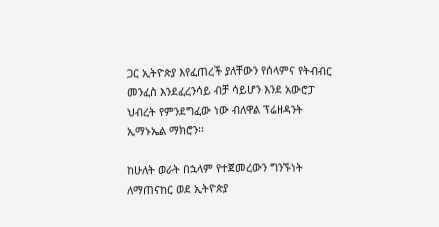ጋር ኢትዮጵያ እየፈጠረች ያለቸውን የሰላምና የትብብር መንፈስ እንደፈረንሳይ ብቻ ሳይሆን እንደ አውሮፓ ህብረት የምንደግፈው ነው ብለዋል ፕሬዘዳንት ኢማኑኤል ማክሮን፡፡

ከሁለት ወራት በኋላም የተጀመረውን ግንኙነት ለማጠናከር ወደ ኢትዮጵያ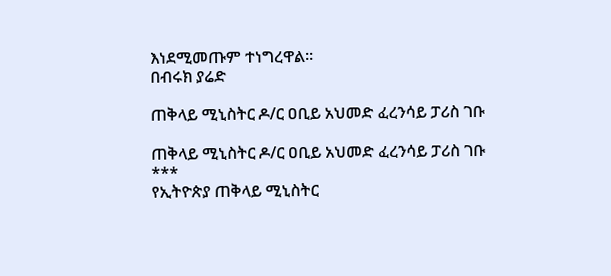እነደሚመጡም ተነግረዋል፡፡
በብሩክ ያሬድ

ጠቅላይ ሚኒስትር ዶ/ር ዐቢይ አህመድ ፈረንሳይ ፓሪስ ገቡ

ጠቅላይ ሚኒስትር ዶ/ር ዐቢይ አህመድ ፈረንሳይ ፓሪስ ገቡ
***
የኢትዮጵያ ጠቅላይ ሚኒስትር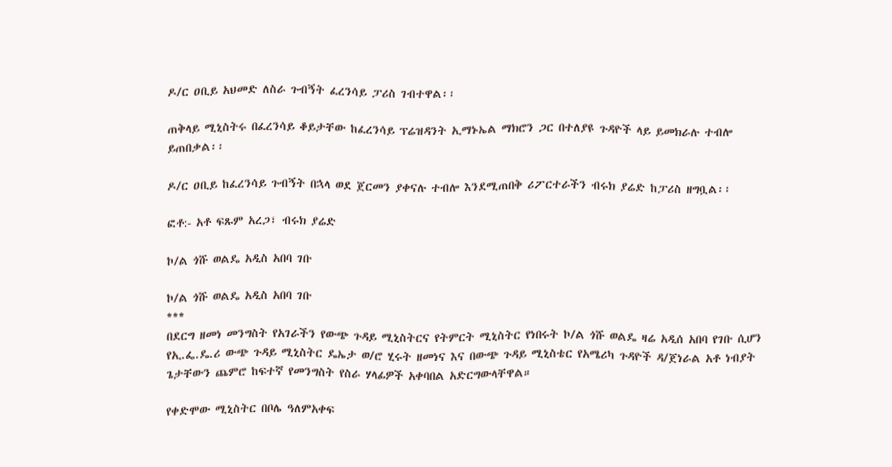ዶ/ር ዐቢይ አህመድ ለስራ ጉብኝት ፈረንሳይ ፓሪስ ገብተዋል፡፡

ጠቅላይ ሚኒስትሩ በፈረንሳይ ቆይታቸው ከፈረንሳይ ፕሬዝዳንት ኢማኑኤል ማክሮን ጋር በተለያዩ ጉዳዮች ላይ ይመክራሉ ተብሎ ይጠበቃል፡፡

ዶ/ር ዐቢይ ከፈረንሳይ ጉብኝት በኋላ ወደ ጀርመን ያቀናሉ ተብሎ እንደሚጠበቅ ሪፖርተራችን ብሩክ ያሬድ ከፓሪስ ዘግቧል፡፡

ፎቶ:- አቶ ፍጹም አረጋ፣ ብሩክ ያሬድ

ኮ/ል ጎሹ ወልዴ አዲስ አበባ ገቡ

ኮ/ል ጎሹ ወልዴ አዲስ አበባ ገቡ
***
በደርግ ዘመነ መንግስት የአገራችን የውጭ ጉዳይ ሚኒስትርና የትምርት ሚኒስትር የነበሩት ኮ/ል ጎሹ ወልዴ ዛሬ አዲሰ አበባ የገቡ ሲሆን የኢ.ፌ.ዴ.ሪ ውጭ ጉዳይ ሚኒስትር ዴኤታ ወ/ሮ ሂሩት ዘመነና እና በውጭ ጉዳይ ሚኒስቴር የአሜሪካ ጉዳዮች ዳ/ጀነራል አቶ ነብያት ጌታቸውን ጨምሮ ከፍተኛ የመንግስት የስራ ሃላፊዎች አቀባበል አድርግውላቸዋል።

የቀድሞው ሚኒስትር በቦሌ ዓለምአቀፍ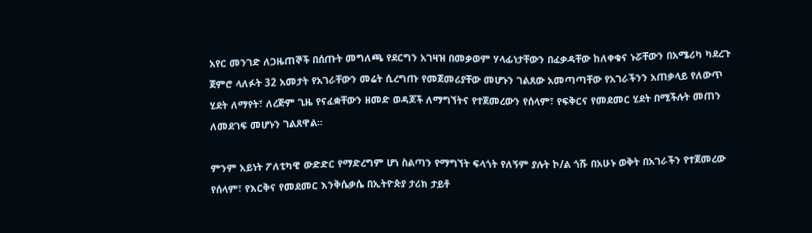አየር መንገድ ለጋዜጠኞች በሰጡት መግለጫ የደርግን አገዛዝ በመቃወም ሃላፊነታቸውን በፈቃዳቸው ከለቀቁና ኑሯቸውን በአሜሪካ ካደረጉ ጀምሮ ላለፉት 32 አመታት የአገራቸውን መሬት ሲረግጡ የመጀመሪያቸው መሆኑን ገልጸው አመጣጣቸው የአገራችንን አጠቃላይ የለውጥ ሂደት ለማየት፣ ለረጅም ጊዜ የናፈቋቸውን ዘመድ ወዳጆች ለማግኘትና የተጀመረውን የሰላም፣ የፍቅርና የመደመር ሂደት በሚችሉት መጠን ለመደገፍ መሆኑን ገልጸዋል።

ምንም አይነት ፖለቲካዊ ውድድር የማድረግም ሆነ ስልጣን የማግኘት ፍላጎት የለኝም ያሉት ኮ/ል ጎሹ በአሁኑ ወቅት በአገራችን የተጀመረው የሰላም፣ የእርቅና የመደመር እንቅሴቃሴ በኢትዮጵያ ታሪክ ታይቶ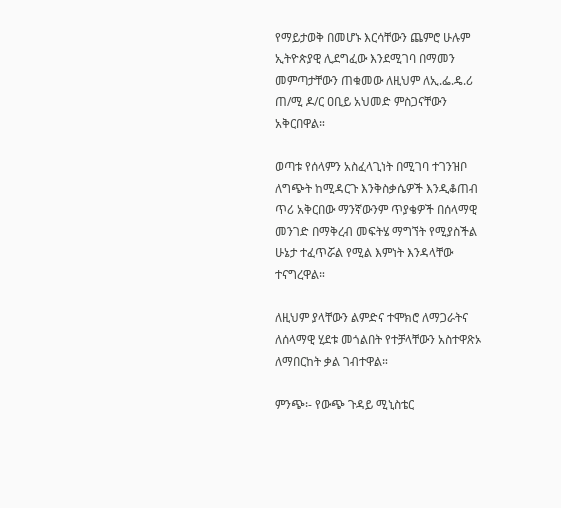የማይታወቅ በመሆኑ እርሳቸውን ጨምሮ ሁሉም ኢትዮጵያዊ ሊደግፈው እንደሚገባ በማመን መምጣታቸውን ጠቁመው ለዚህም ለኢ.ፌ.ዴ.ሪ ጠ/ሚ ዶ/ር ዐቢይ አህመድ ምስጋናቸውን አቅርበዋል።

ወጣቱ የሰላምን አስፈላጊነት በሚገባ ተገንዝቦ ለግጭት ከሚዳርጉ እንቅስቃሴዎች እንዲቆጠብ ጥሪ አቅርበው ማንኛውንም ጥያቄዎች በሰላማዊ መንገድ በማቅረብ መፍትሄ ማግኘት የሚያስችል ሁኔታ ተፈጥሯል የሚል እምነት እንዳላቸው ተናግረዋል።

ለዚህም ያላቸውን ልምድና ተሞክሮ ለማጋራትና ለሰላማዊ ሂደቱ መጎልበት የተቻላቸውን አስተዋጽኦ ለማበርከት ቃል ገብተዋል።

ምንጭ፡- የውጭ ጉዳይ ሚኒስቴር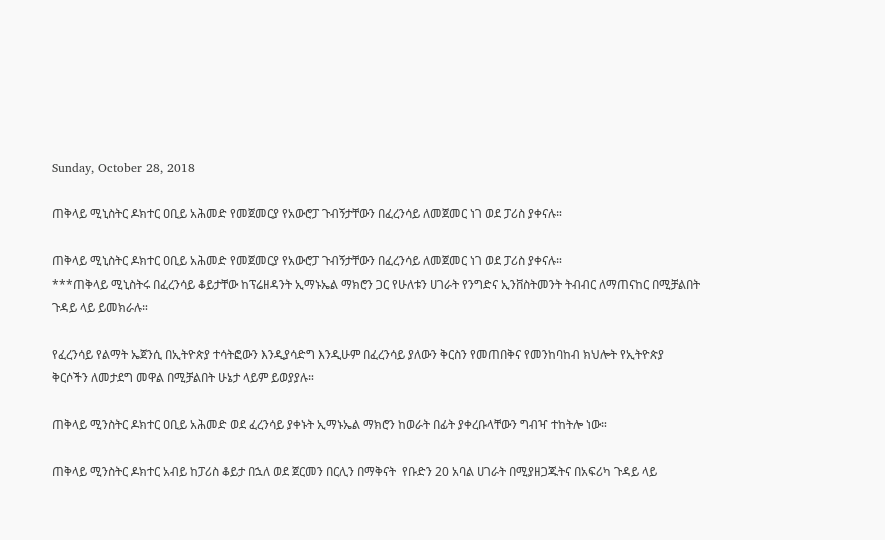Sunday, October 28, 2018

ጠቅላይ ሚኒስትር ዶክተር ዐቢይ አሕመድ የመጀመርያ የአውሮፓ ጉብኝታቸውን በፈረንሳይ ለመጀመር ነገ ወደ ፓሪስ ያቀናሉ።

ጠቅላይ ሚኒስትር ዶክተር ዐቢይ አሕመድ የመጀመርያ የአውሮፓ ጉብኝታቸውን በፈረንሳይ ለመጀመር ነገ ወደ ፓሪስ ያቀናሉ።
***ጠቅላይ ሚኒስትሩ በፈረንሳይ ቆይታቸው ከፕሬዘዳንት ኢማኑኤል ማክሮን ጋር የሁለቱን ሀገራት የንግድና ኢንቨስትመንት ትብብር ለማጠናከር በሚቻልበት ጉዳይ ላይ ይመክራሉ።

የፈረንሳይ የልማት ኤጀንሲ በኢትዮጵያ ተሳትፎውን እንዲያሳድግ እንዲሁም በፈረንሳይ ያለውን ቅርስን የመጠበቅና የመንከባከብ ክህሎት የኢትዮጵያ ቅርሶችን ለመታደግ መዋል በሚቻልበት ሁኔታ ላይም ይወያያሉ።

ጠቅላይ ሚንስትር ዶክተር ዐቢይ አሕመድ ወደ ፈረንሳይ ያቀኑት ኢማኑኤል ማክሮን ከወራት በፊት ያቀረቡላቸውን ግብዣ ተከትሎ ነው።

ጠቅላይ ሚንስትር ዶክተር አብይ ከፓሪስ ቆይታ በኋለ ወደ ጀርመን በርሊን በማቅናት  የቡድን 20 አባል ሀገራት በሚያዘጋጁትና በአፍሪካ ጉዳይ ላይ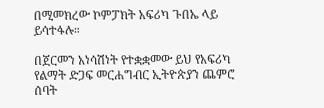በሚመክረው ኮምፓክት አፍሪካ ጉበኤ ላይ ይሳተፋሉ።

በጀርመን አነሳሽነት የተቋቋመው ይህ የአፍሪካ የልማት ድጋፍ መርሐግብር ኢትዮጵያን ጨምሮ ሰባት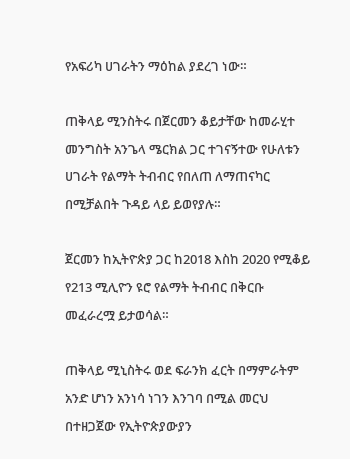የአፍሪካ ሀገራትን ማዕከል ያደረገ ነው።

ጠቅላይ ሚንስትሩ በጀርመን ቆይታቸው ከመራሂተ መንግስት አንጌላ ሜርክል ጋር ተገናኝተው የሁለቱን ሀገራት የልማት ትብብር የበለጠ ለማጠናካር በሚቻልበት ጉዳይ ላይ ይወየያሉ።

ጀርመን ከኢትዮጵያ ጋር ከ2018 እስከ 2020 የሚቆይ የ213 ሚሊዮን ዩሮ የልማት ትብብር በቅርቡ መፈራረሟ ይታወሳል።

ጠቅላይ ሚኒስትሩ ወደ ፍራንክ ፈርት በማምራትም አንድ ሆነን አንነሳ ነገን እንገባ በሚል መርህ በተዘጋጀው የኢትዮጵያውያን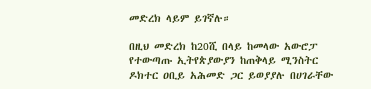መድረክ ላይም ይገኛሉ።

በዚህ መድረክ ከ20ሺ በላይ ከመላው አውሮፓ የተውጣጡ ኢትየጵያውያን ከጠቅላይ ሚንስትር ዶክተር ዐቢይ አሕመድ ጋር ይወያያሉ በሀገራቸው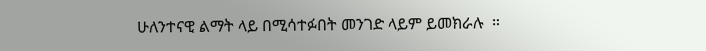ሁለንተናዊ ልማት ላይ በሚሳተፉበት መንገድ ላይም ይመክራሉ  ።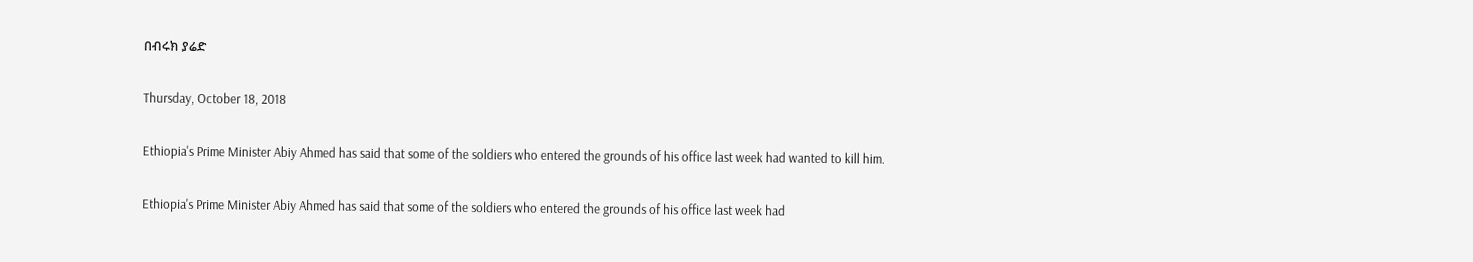በብሩክ ያሬድ

Thursday, October 18, 2018

Ethiopia's Prime Minister Abiy Ahmed has said that some of the soldiers who entered the grounds of his office last week had wanted to kill him.

Ethiopia's Prime Minister Abiy Ahmed has said that some of the soldiers who entered the grounds of his office last week had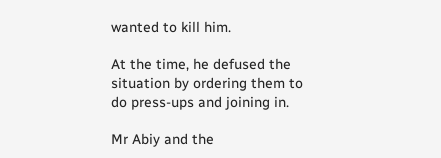wanted to kill him.

At the time, he defused the situation by ordering them to do press-ups and joining in.

Mr Abiy and the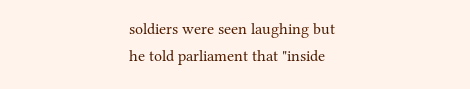soldiers were seen laughing but he told parliament that "inside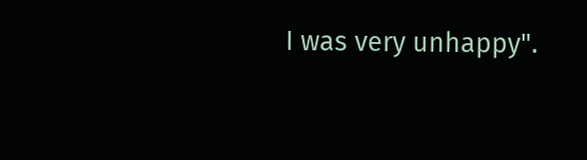I was very unhappy".